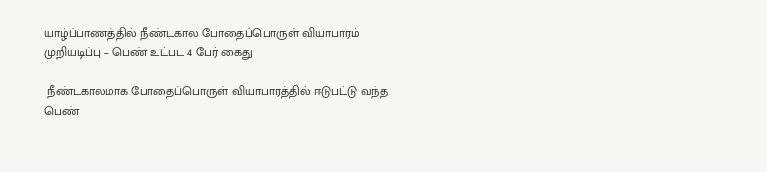யாழ்ப்பாணத்தில் நீண்டகால போதைப்பொருள் வியாபாரம் முறியடிப்பு – பெண் உட்பட 4 பேர் கைது

 நீண்டகாலமாக போதைப்பொருள் வியாபாரத்தில் ஈடுபட்டு வந்த பெண்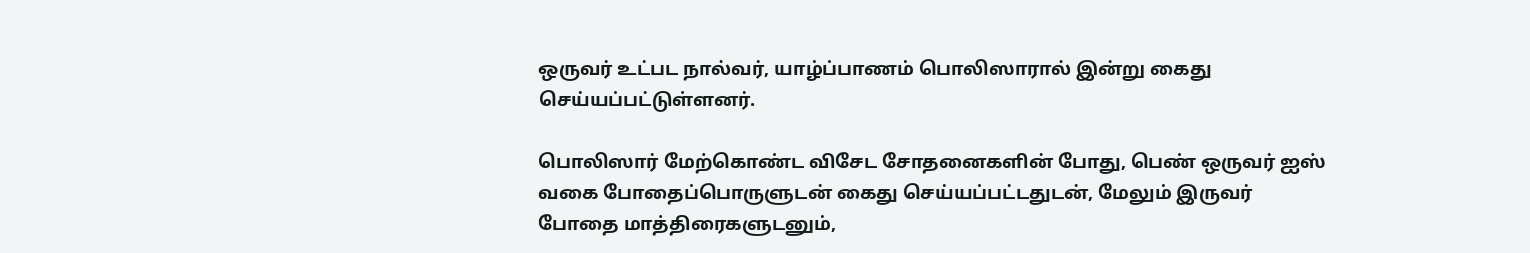ஒருவர் உட்பட நால்வர், யாழ்ப்பாணம் பொலிஸாரால் இன்று கைது செய்யப்பட்டுள்ளனர்.

பொலிஸார் மேற்கொண்ட விசேட சோதனைகளின் போது, பெண் ஒருவர் ஐஸ் வகை போதைப்பொருளுடன் கைது செய்யப்பட்டதுடன், மேலும் இருவர் போதை மாத்திரைகளுடனும்,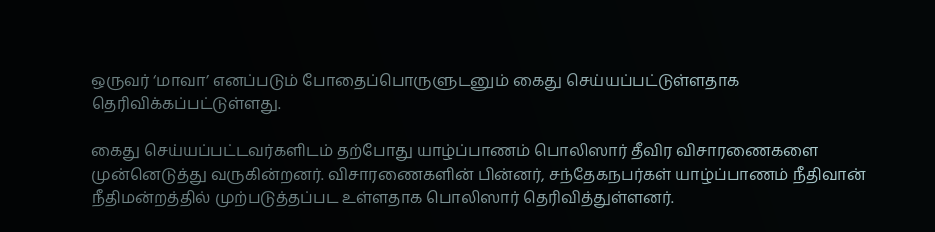ஒருவர் ‘மாவா’ எனப்படும் போதைப்பொருளுடனும் கைது செய்யப்பட்டுள்ளதாக தெரிவிக்கப்பட்டுள்ளது.

கைது செய்யப்பட்டவர்களிடம் தற்போது யாழ்ப்பாணம் பொலிஸார் தீவிர விசாரணைகளை முன்னெடுத்து வருகின்றனர். விசாரணைகளின் பின்னர், சந்தேகநபர்கள் யாழ்ப்பாணம் நீதிவான் நீதிமன்றத்தில் முற்படுத்தப்பட உள்ளதாக பொலிஸார் தெரிவித்துள்ளனர்.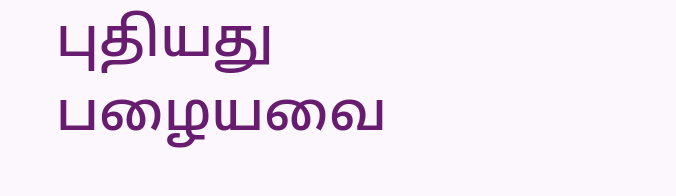புதியது பழையவை